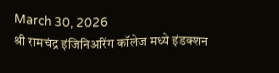March 30, 2026
श्री रामचंद्र इंजिनिअरिंग कॉलेज मध्ये इंडक्शन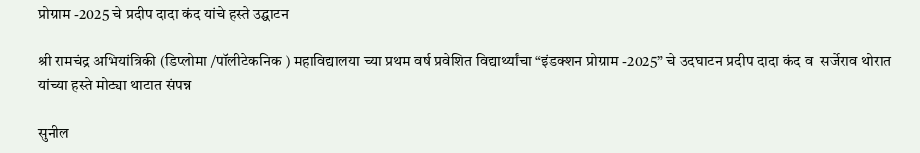प्रोग्राम -2025 चे प्रदीप दादा कंद यांचे हस्ते उद्घाटन

श्री रामचंद्र अभियांत्रिकी (डिप्लोमा /पॉलीटेकनिक ) महाविद्यालया च्या प्रथम वर्ष प्रवेशित विद्यार्थ्यांचा “इंडक्शन प्रोग्राम -2025” चे उदघाटन प्रदीप दादा कंद व  सर्जेराव थोरात यांच्या हस्ते मोट्या थाटात संपन्न

सुनील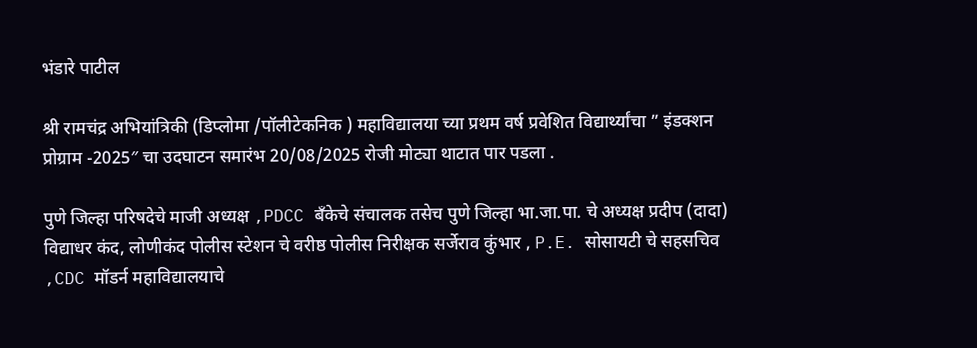भंडारे पाटील

श्री रामचंद्र अभियांत्रिकी (डिप्लोमा /पॉलीटेकनिक ) महाविद्यालया च्या प्रथम वर्ष प्रवेशित विद्यार्थ्यांचा ” इंडक्शन प्रोग्राम -2025″ चा उदघाटन समारंभ 20/08/2025 रोजी मोट्या थाटात पार पडला .

पुणे जिल्हा परिषदेचे माजी अध्यक्ष ,PDCC बँकेचे संचालक तसेच पुणे जिल्हा भा.जा.पा. चे अध्यक्ष प्रदीप (दादा) विद्याधर कंद, लोणीकंद पोलीस स्टेशन चे वरीष्ठ पोलीस निरीक्षक सर्जेराव कुंभार , P.E. सोसायटी चे सहसचिव ,CDC मॉडर्न महाविद्यालयाचे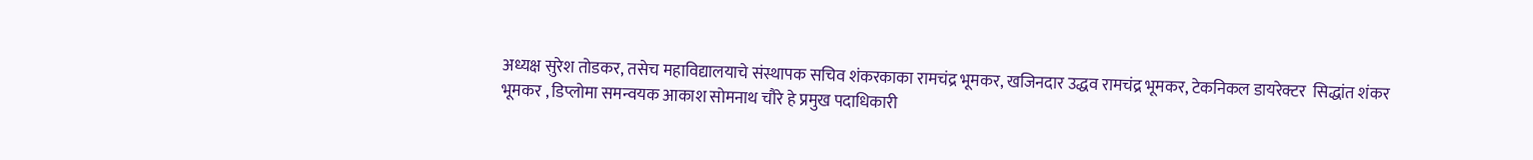अध्यक्ष सुरेश तोडकर, तसेच महाविद्यालयाचे संस्थापक सचिव शंकरकाका रामचंद्र भूमकर, खजिनदार उद्धव रामचंद्र भूमकर, टेकनिकल डायरेक्टर  सिद्धांत शंकर भूमकर , डिप्लोमा समन्वयक आकाश सोमनाथ चौरे हे प्रमुख पदाधिकारी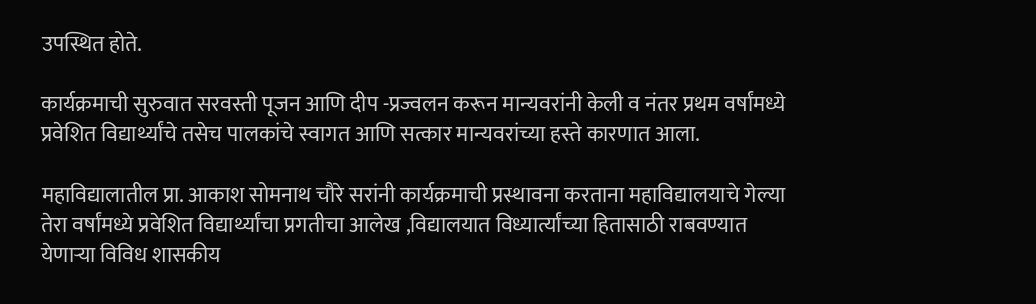उपस्थित होते.

कार्यक्रमाची सुरुवात सरवस्ती पूजन आणि दीप -प्रज्वलन करून मान्यवरांनी केली व नंतर प्रथम वर्षांमध्ये प्रवेशित विद्यार्थ्यांचे तसेच पालकांचे स्वागत आणि सत्कार मान्यवरांच्या हस्ते कारणात आला.

महाविद्यालातील प्रा. आकाश सोमनाथ चौरे सरांनी कार्यक्रमाची प्रस्थावना करताना महाविद्यालयाचे गेल्या तेरा वर्षांमध्ये प्रवेशित विद्यार्थ्यांचा प्रगतीचा आलेख ,विद्यालयात विध्यार्त्यांच्या हितासाठी राबवण्यात येणाऱ्या विविध शासकीय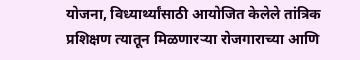योजना, विध्यार्थ्यांसाठी आयोजित केलेले तांत्रिक प्रशिक्षण त्यातून मिळणारऱ्या रोजगाराच्या आणि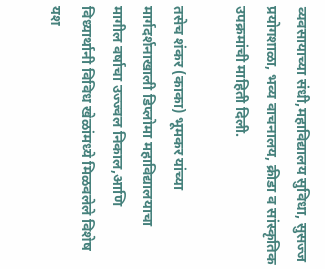व्यवसायाच्या संधी,महाविद्यालय सुविधा, सुसज्ज प्रयोगशाळा, भव्य वाचनालय, क्रीडा व सांस्कृतिक उपक्रमांची माहिती दिली.

तसेच शंकर (काका) भूमकर यांच्या मार्गदर्शनाखाली डिप्लोमा महाविद्यालयाचा मागील वर्षाचा उज्ज्वल निकाल,आणि विध्यार्थानी विविध खेळांमध्ये मिळवलेले विशेष यश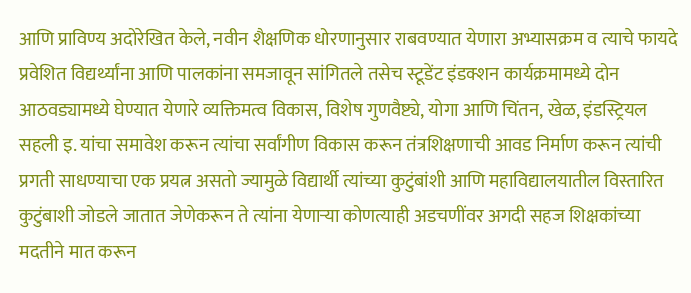आणि प्राविण्य अदोरेखित केले, नवीन शैक्षणिक धोरणानुसार राबवण्यात येणारा अभ्यासक्रम व त्याचे फायदे प्रवेशित विद्यर्थ्यांना आणि पालकांना समजावून सांगितले तसेच स्टूडेंट इंडक्शन कार्यक्रमामध्ये दोन आठवड्यामध्ये घेण्यात येणारे व्यक्तिमत्व विकास, विशेष गुणवैष्ट्ये, योगा आणि चिंतन, खेळ, इंडस्ट्रियल सहली इ. यांचा समावेश करून त्यांचा सर्वांगीण विकास करून तंत्रशिक्षणाची आवड निर्माण करून त्यांची प्रगती साधण्याचा एक प्रयत्न असतो ज्यामुळे विद्यार्थी त्यांच्या कुटुंबांशी आणि महाविद्यालयातील विस्तारित कुटुंबाशी जोडले जातात जेणेकरून ते त्यांना येणाऱ्या कोणत्याही अडचणींवर अगदी सहज शिक्षकांच्या मदतीने मात करून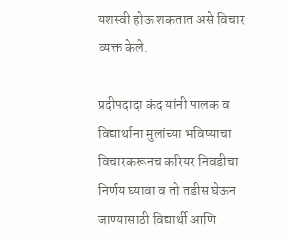यशस्वी होऊ शकतात असे विचार व्यक्त केले.

प्रदीपदादा कंद यांनी पालक व विद्यार्थाना मुलांच्या भविष्याचा विचारकरूनच करियर निवडीचा निर्णय घ्यावा व तो तडीस घेऊन जाण्यासाठी विद्यार्थी आणि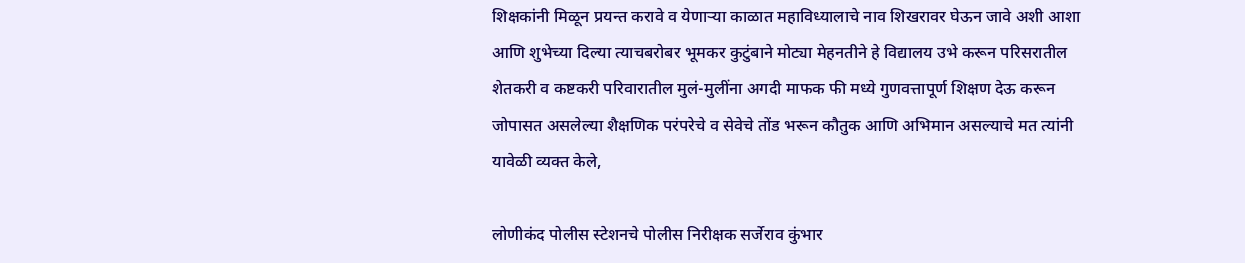शिक्षकांनी मिळून प्रयन्त करावे व येणाऱ्या काळात महाविध्यालाचे नाव शिखरावर घेऊन जावे अशी आशा आणि शुभेच्या दिल्या त्याचबरोबर भूमकर कुटुंबाने मोट्या मेहनतीने हे विद्यालय उभे करून परिसरातील शेतकरी व कष्टकरी परिवारातील मुलं-मुलींना अगदी माफक फी मध्ये गुणवत्तापूर्ण शिक्षण देऊ करून जोपासत असलेल्या शैक्षणिक परंपरेचे व सेवेचे तोंड भरून कौतुक आणि अभिमान असल्याचे मत त्यांनी यावेळी व्यक्त केले,

लोणीकंद पोलीस स्टेशनचे पोलीस निरीक्षक सर्जेराव कुंभार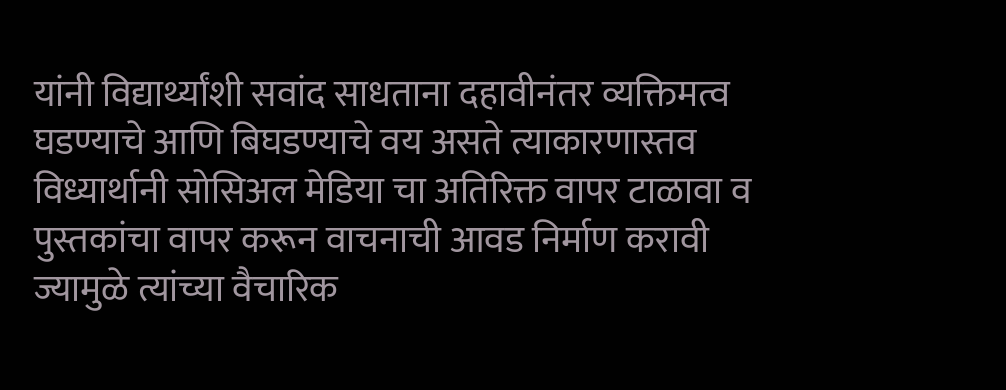यांनी विद्यार्थ्यांशी सवांद साधताना दहावीनंतर व्यक्तिमत्व घडण्याचे आणि बिघडण्याचे वय असते त्याकारणास्तव विध्यार्थानी सोसिअल मेडिया चा अतिरिक्त वापर टाळावा व पुस्तकांचा वापर करून वाचनाची आवड निर्माण करावी ज्यामुळे त्यांच्या वैचारिक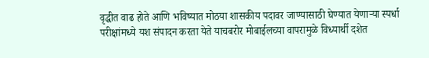वृद्धीत वाढ होते आणि भविष्यात मोठया शासकीय पदावर जाण्यासाठी घेण्यात येणाऱ्या स्पर्धा परीक्षांमध्ये यश संपादन करता येते याचबरोर मोबाईलच्या वापरामुळे विध्यार्थी दशेत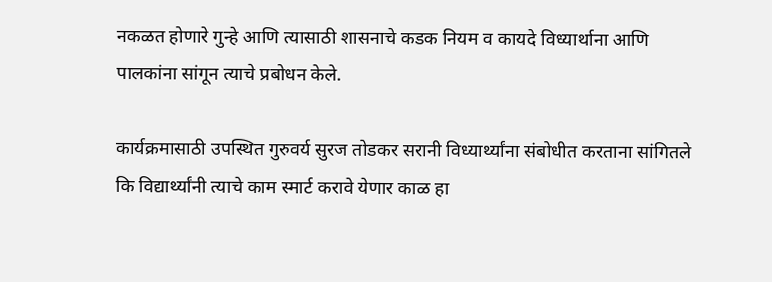नकळत होणारे गुन्हे आणि त्यासाठी शासनाचे कडक नियम व कायदे विध्यार्थाना आणि पालकांना सांगून त्याचे प्रबोधन केले.

कार्यक्रमासाठी उपस्थित गुरुवर्य सुरज तोडकर सरानी विध्यार्थ्यांना संबोधीत करताना सांगितले कि विद्यार्थ्यांनी त्याचे काम स्मार्ट करावे येणार काळ हा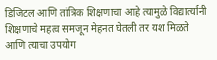डिजिटल आणि तांत्रिक शिक्षणाचा आहे त्यामुळे विद्यार्त्यानी शिक्षणाचे महत्व समजून मेहनत घेतली तर यश मिळते आणि त्याचा उपयोग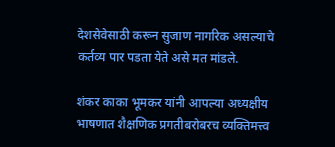देशसेवेसाठी करून सुजाण नागरिक असल्याचे कर्तव्य पार पडता येते असे मत मांडले.

शंकर काका भूमकर यांनी आपल्या अध्यक्षीय भाषणात शैक्षणिक प्रगतीबरोबरच व्यक्तिमत्त्व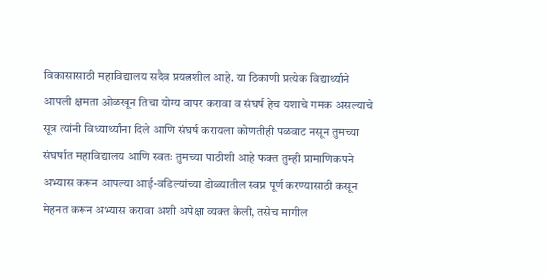विकासासाठी महाविद्यालय सदैव प्रयत्नशील आहे. या ठिकाणी प्रत्येक विद्यार्थ्याने आपली क्षमता ओळखून तिचा योग्य वापर करावा व संघर्ष हेच यशाचे गमक असल्याचे सूत्र त्यांनी विध्यार्थ्यांना दिले आणि संघर्ष करायला कोणतीही पळवाट नसून तुमच्या संघर्षात महाविद्यालय आणि स्वतः तुमच्या पाठीशी आहे फक्त तुम्ही प्रामाणिकपने अभ्यास करून आपल्या आई-वडिल्यांच्या डोळ्यातील स्वप्न पूर्ण करण्यासाठी कसून मेहनत करून अभ्यास करावा अशी अपेक्षा व्यक्त केली, तसेच मागील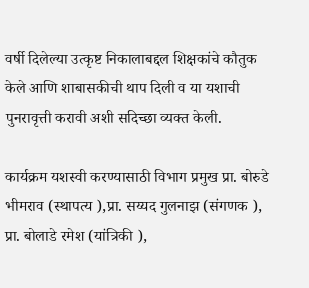वर्षी दिलेल्या उत्कृष्ट निकालाबद्दल शिक्षकांचे कौतुक केले आणि शाबासकीची थाप दिली व या यशाची पुनरावृत्ती करावी अशी सदिच्छा व्यक्त केली.

कार्यक्रम यशस्वी करण्यासाठी विभाग प्रमुख प्रा. बोरुडे भीमराव (स्थापत्य ),प्रा. सय्यद गुलनाझ (संगणक ), प्रा. बोलाडे रमेश (यांत्रिकी ),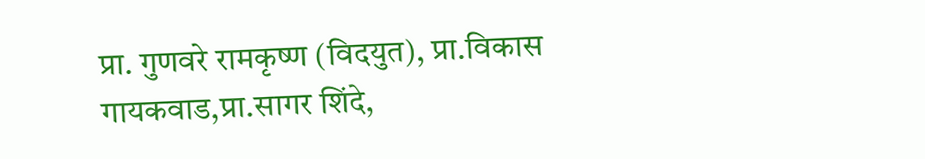प्रा. गुणवरे रामकृष्ण (विदयुत), प्रा.विकास गायकवाड,प्रा.सागर शिंदे,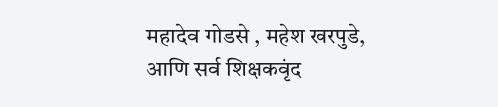महादेव गोडसे , महेश खरपुडे, आणि सर्व शिक्षकवृंद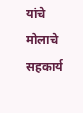यांचे मोलाचे सहकार्य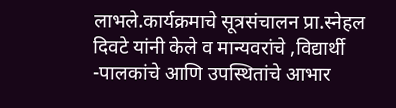लाभले.कार्यक्रमाचे सूत्रसंचालन प्रा.स्नेहल दिवटे यांनी केले व मान्यवरांचे ,विद्यार्थी -पालकांचे आणि उपस्थितांचे आभार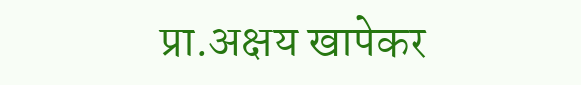प्रा.अक्षय खापेकर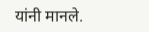यांनी मानले.